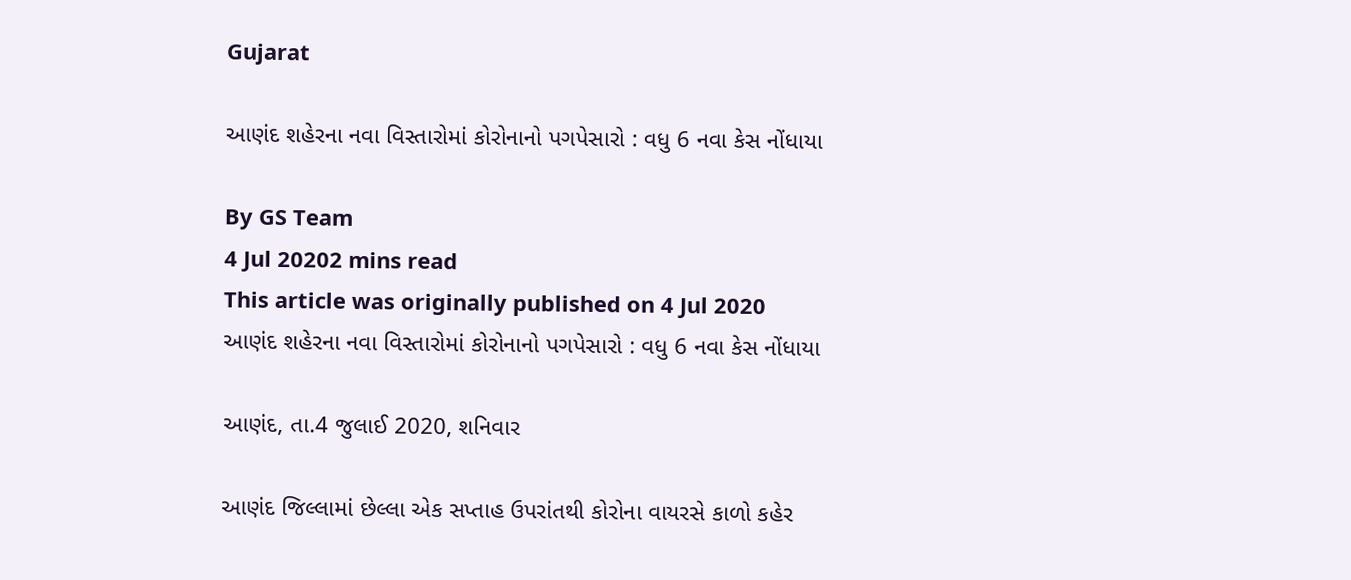Gujarat

આણંદ શહેરના નવા વિસ્તારોમાં કોરોનાનો પગપેસારો : વધુ 6 નવા કેસ નોંધાયા

By GS Team
4 Jul 20202 mins read
This article was originally published on 4 Jul 2020
આણંદ શહેરના નવા વિસ્તારોમાં કોરોનાનો પગપેસારો : વધુ 6 નવા કેસ નોંધાયા

આણંદ, તા.4 જુલાઈ 2020, શનિવાર

આણંદ જિલ્લામાં છેલ્લા એક સપ્તાહ ઉપરાંતથી કોરોના વાયરસે કાળો કહેર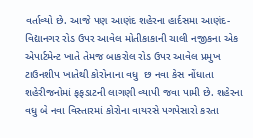વર્તાવ્યો છે. આજે પણ આણંદ શહેરના હાર્દસમા આણંદ-વિદ્યાનગર રોડ ઉપર આવેલ મોતીકાકાની ચાલી નજીકના એક એપાર્ટમેન્ટ ખાતે તેમજ બાકરોલ રોડ ઉપર આવેલ પ્રમુખ ટાઉનશીપ ખાતેથી કોરોનાના વધુ  છ નવા કેસ નોંધાતા શહેરીજનોમાં ફફડાટની લાગણી વ્યાપી જવા પામી છે. શહેરના વધુ બે નવા વિસ્તારમાં કોરોના વાયરસે પગપેસારો કરતા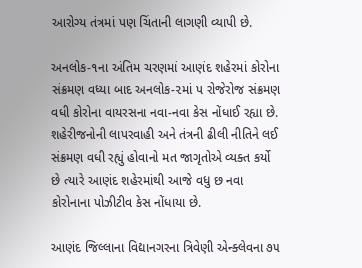આરોગ્ય તંત્રમાં પણ ચિંતાની લાગણી વ્યાપી છે.

અનલોક-૧ના અંતિમ ચરણમાં આણંદ શહેરમાં કોરોના સંક્રમણ વધ્યા બાદ અનલોક-૨માં પ રોજેરોજ સંક્રમણ વધી કોરોના વાયરસના નવા-નવા કેસ નોંધાઈ રહ્યા છે. શહેરીજનોની લાપરવાહી અને તંત્રની ઢીલી નીતિને લઈ સંક્રમણ વધી રહ્યું હોવાનો મત જાગૃતોએ વ્યક્ત કર્યો છે ત્યારે આણંદ શહેરમાંથી આજે વધુ છ નવા કોરોનાના પોઝીટીવ કેસ નોંધાયા છે.

આણંદ જિલ્લાના વિદ્યાનગરના ત્રિવેણી એન્ક્લેવના ૭૫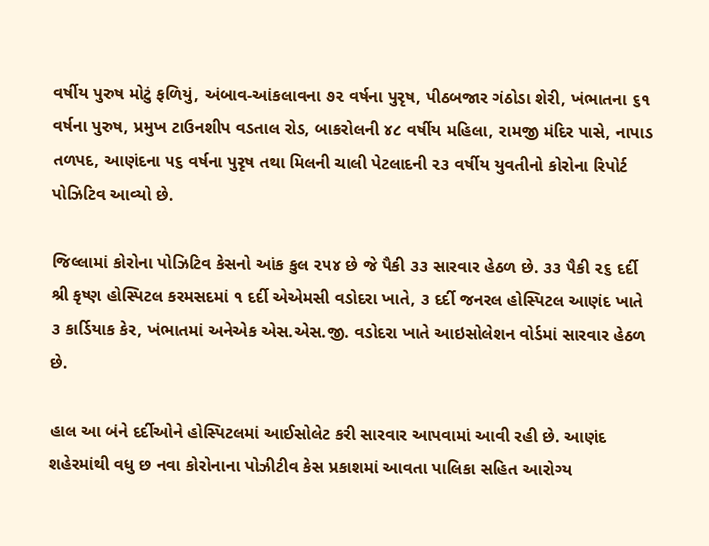વર્ષીય પુરુષ મોટું ફળિયું, અંબાવ-આંકલાવના ૭૨ વર્ષના પુરૃષ, પીઠબજાર ગંઠોડા શેરી, ખંભાતના ૬૧ વર્ષના પુરુષ, પ્રમુખ ટાઉનશીપ વડતાલ રોડ, બાકરોલની ૪૮ વર્ષીય મહિલા, રામજી મંદિર પાસે, નાપાડ તળપદ, આણંદના ૫૬ વર્ષના પુરૃષ તથા મિલની ચાલી પેટલાદની ૨૩ વર્ષીય યુવતીનો કોરોના રિપોર્ટ પોઝિટિવ આવ્યો છે.

જિલ્લામાં કોરોના પોઝિટિવ કેસનો આંક કુલ ૨૫૪ છે જે પૈકી ૩૩ સારવાર હેઠળ છે. ૩૩ પૈકી ૨૬ દર્દી શ્રી કૃષ્ણ હોસ્પિટલ કરમસદમાં ૧ દર્દી એએમસી વડોદરા ખાતે, ૩ દર્દી જનરલ હોસ્પિટલ આણંદ ખાતે ૩ કાર્ડિયાક કેર, ખંભાતમાં અનેએક એસ.એસ.જી. વડોદરા ખાતે આઇસોલેશન વોર્ડમાં સારવાર હેઠળ છે.

હાલ આ બંને દર્દીઓને હોસ્પિટલમાં આઈસોલેટ કરી સારવાર આપવામાં આવી રહી છે. આણંદ શહેરમાંથી વધુ છ નવા કોરોનાના પોઝીટીવ કેસ પ્રકાશમાં આવતા પાલિકા સહિત આરોગ્ય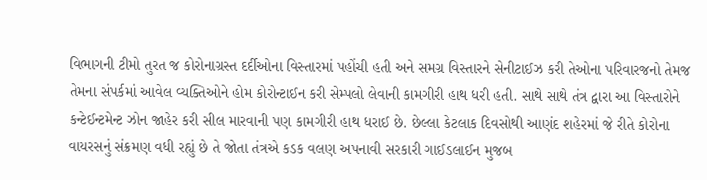વિભાગની ટીમો તુરત જ કોરોનાગ્રસ્ત દર્દીઓના વિસ્તારમાં પહોંચી હતી અને સમગ્ર વિસ્તારને સેનીટાઈઝ કરી તેઓના પરિવારજનો તેમજ તેમના સંપર્કમાં આવેલ વ્યક્તિઓને હોમ કોરોન્ટાઈન કરી સેમ્પલો લેવાની કામગીરી હાથ ધરી હતી. સાથે સાથે તંત્ર દ્વારા આ વિસ્તારોને કન્ટેઈન્ટમેન્ટ ઝોન જાહેર કરી સીલ મારવાની પણ કામગીરી હાથ ધરાઈ છે. છેલ્લા કેટલાક દિવસોથી આણંદ શહેરમાં જે રીતે કોરોના વાયરસનું સંક્રમણ વધી રહ્યું છે તે જોતા તંત્રએ કડક વલણ અપનાવી સરકારી ગાઈડલાઈન મુજબ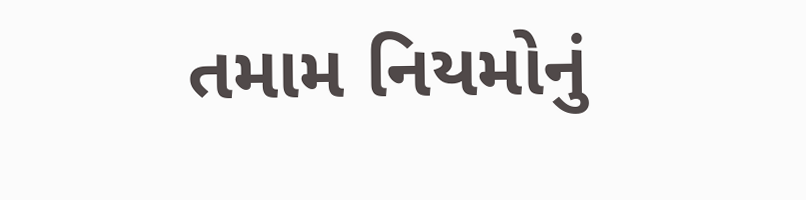તમામ નિયમોનું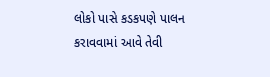લોકો પાસે કડકપણે પાલન કરાવવામાં આવે તેવી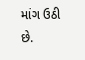માંગ ઉઠી છે.